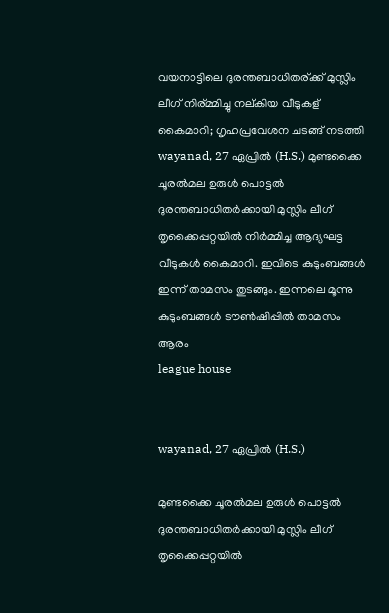വയനാട്ടിലെ ദുരന്തബാധിതര്ക്ക് മുസ്ലിം ലീഗ് നിര്മ്മിച്ചു നല്കിയ വീടുകള് കൈമാറി; ഗൃഹപ്രവേശന ചടങ്ങ് നടത്തി
wayanad, 27 ഏപ്രില്‍ (H.S.) മുണ്ടക്കൈ ചൂരല്‍മല ഉരുള്‍ പൊട്ടല്‍ ദുരന്തബാധിതര്‍ക്കായി മുസ്ലിം ലീഗ് തൃക്കൈപ്പറ്റയില്‍ നിര്‍മ്മിച്ച ആദ്യഘട്ട വീടുകള്‍ കൈമാറി. ഇവിടെ കുടുംബങ്ങള്‍ ഇന്ന് താമസം തുടങ്ങും. ഇന്നലെ മൂന്നു കുടുംബങ്ങള്‍ ടൗണ്‍ഷിപ്പില്‍ താമസം ആരം
league house


wayanad, 27 ഏപ്രില്‍ (H.S.)

മുണ്ടക്കൈ ചൂരല്‍മല ഉരുള്‍ പൊട്ടല്‍ ദുരന്തബാധിതര്‍ക്കായി മുസ്ലിം ലീഗ് തൃക്കൈപ്പറ്റയില്‍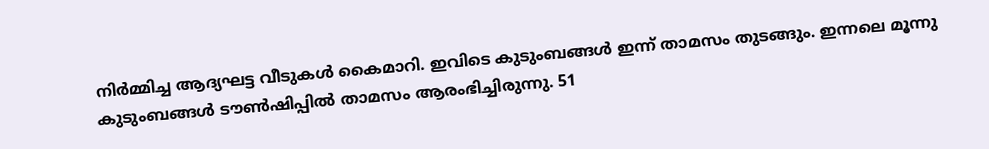നിര്‍മ്മിച്ച ആദ്യഘട്ട വീടുകള്‍ കൈമാറി. ഇവിടെ കുടുംബങ്ങള്‍ ഇന്ന് താമസം തുടങ്ങും. ഇന്നലെ മൂന്നു കുടുംബങ്ങള്‍ ടൗണ്‍ഷിപ്പില്‍ താമസം ആരംഭിച്ചിരുന്നു. 51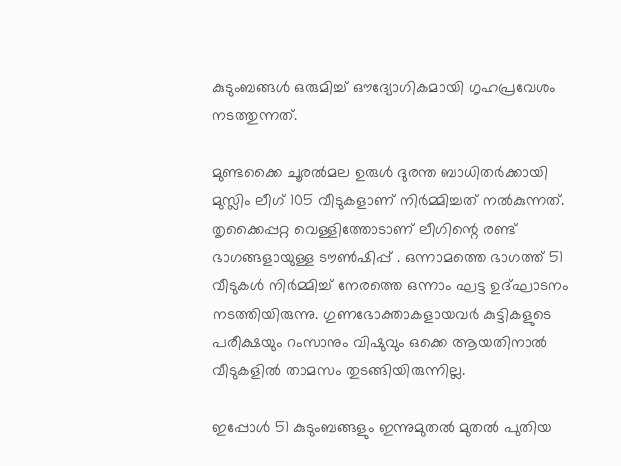കുടുംബങ്ങള്‍ ഒരുമിച്ച് ഔദ്യോഗികമായി ഗൃഹപ്രവേശം നടത്തുന്നത്.

മുണ്ടക്കൈ ചൂരല്‍മല ഉരുള്‍ ദുരന്ത ബാധിതര്‍ക്കായി മുസ്ലിം ലീഗ് 105 വീടുകളാണ് നിര്‍മ്മിച്ചത് നല്‍കുന്നത്. തൃക്കൈപ്പറ്റ വെള്ളിത്തോടാണ് ലീഗിന്റെ രണ്ട് ഭാഗങ്ങളായുള്ള ടൗണ്‍ഷിപ്പ് . ഒന്നാമത്തെ ഭാഗത്ത് 51 വീടുകള്‍ നിര്‍മ്മിച്ച് നേരത്തെ ഒന്നാം ഘട്ട ഉദ്ഘാടനം നടത്തിയിരുന്നു. ഗുണഭോക്താകളായവര്‍ കുട്ടികളുടെ പരീക്ഷയും റംസാനും വിഷുവും ഒക്കെ ആയതിനാല്‍ വീടുകളില്‍ താമസം തുടങ്ങിയിരുന്നില്ല.

ഇപ്പോള്‍ 51 കുടുംബങ്ങളും ഇന്നുമുതല്‍ മുതല്‍ പുതിയ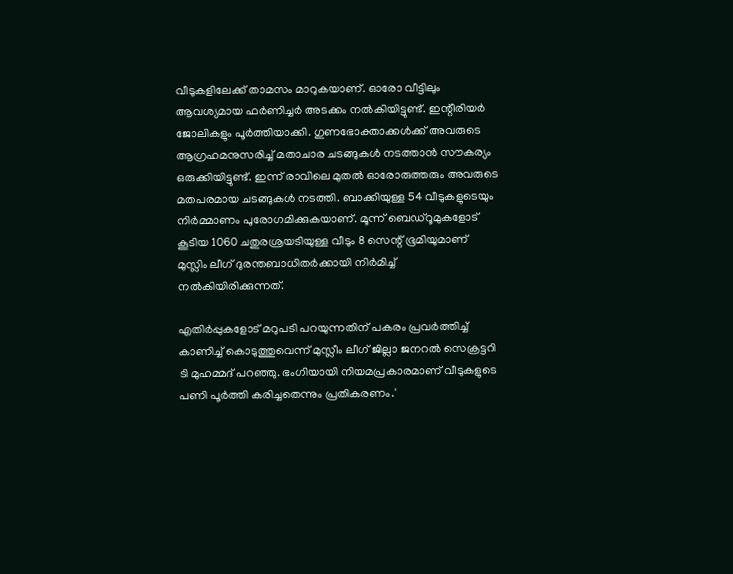വീടുകളിലേക്ക് താമസം മാറുകയാണ്. ഓരോ വീട്ടിലും ആവശ്യമായ ഫര്‍ണിച്ചര്‍ അടക്കം നല്‍കിയിട്ടുണ്ട്. ഇന്റീരിയര്‍ ജോലികളും പൂര്‍ത്തിയാക്കി. ഗുണഭോക്താക്കള്‍ക്ക് അവരുടെ ആഗ്രഹമനുസരിച്ച് മതാചാര ചടങ്ങുകള്‍ നടത്താന്‍ സൗകര്യം ഒരുക്കിയിട്ടുണ്ട്. ഇന്ന് രാവിലെ മുതല്‍ ഓരോരുത്തരും അവരുടെ മതപരമായ ചടങ്ങുകള്‍ നടത്തി. ബാക്കിയുള്ള 54 വീടുകളുടെയും നിര്‍മ്മാണം പുരോഗമിക്കുകയാണ്. മൂന്ന് ബെഡ്‌റൂമുകളോട് കൂടിയ 1060 ചതുരശ്രയടിയുള്ള വീടും 8 സെന്റ് ഭൂമിയുമാണ് മുസ്ലിം ലീഗ് ദുരന്തബാധിതര്‍ക്കായി നിര്‍മിച്ച് നല്‍കിയിരിക്കുന്നത്.

എതിര്‍പ്പുകളോട് മറുപടി പറയുന്നതിന് പകരം പ്രവര്‍ത്തിച്ച് കാണിച്ച് കൊടുത്തുവെന്ന് മുസ്ലീം ലീഗ് ജില്ലാ ജനറല്‍ സെക്രട്ടറി ടി മുഹമ്മദ് പറഞ്ഞു. ഭംഗിയായി നിയമപ്രകാരമാണ് വീടുകളുടെ പണി പൂര്‍ത്തി കരിച്ചതെന്നും പ്രതികരണം.'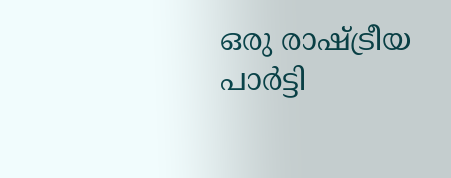ഒരു രാഷ്ട്രീയ പാര്‍ട്ടി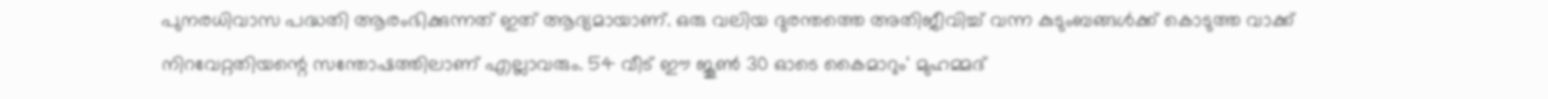പുനരധിവാസ പദ്ധതി ആരംഭിക്കുന്നത് ഇത് ആദ്യമായാണ്. ഒരു വലിയ ദുരന്തത്തെ അതിജീവിച്ച് വന്ന കുടുംബങ്ങള്‍ക്ക് കൊടുത്ത വാക്ക് നിറവേറ്റതിയന്റെ സന്തോഷത്തിലാണ് എല്ലാവരും. 54 വീട് ഈ ജൂണ്‍ 30 ഓടെ കൈമാറും' മുഹമ്മദ്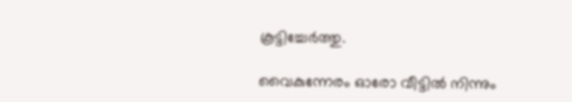കൂട്ടിച്ചേര്‍ത്തു.

വൈകുന്നേരം ഓരോ വീട്ടില്‍ നിന്നും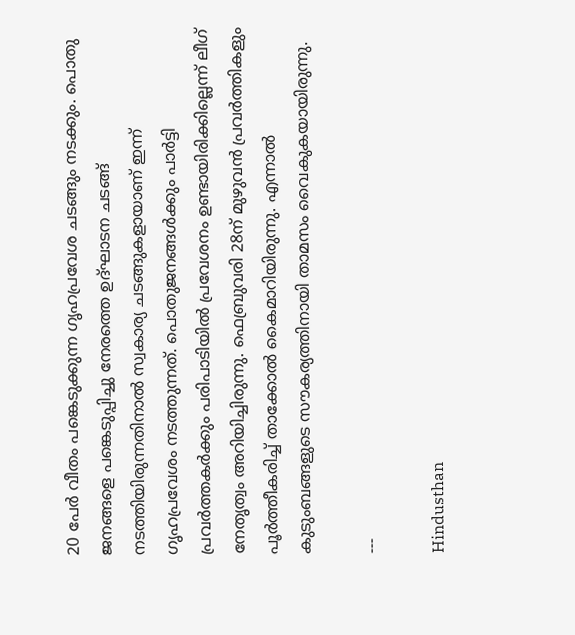20 പേര്‍ വീതം പങ്കെടുക്കുന്ന ഗൃഹപ്രവേശ ചടങ്ങും നടക്കും. പൊതു ജനങ്ങളെ പങ്കെടുപ്പിച്ചു നേരത്തെ ഉദ്ഘാടന ചടങ്ങ് നടത്തിയിരുന്നതിനാല്‍ സ്വകാര്യ ചടങ്ങുകളായാണ് ഇന്ന് ഗൃഹപ്രവേശം നടത്തുന്നത്. പൊതുജനങ്ങള്‍ക്കും പാര്‍ട്ടി പ്രവര്‍ത്തകര്‍ക്കും പരിപാടിയില്‍ പ്രവേശനം ഉണ്ടായിരിക്കില്ലെന്ന് ലീഗ് നേതൃത്വം അറിയിച്ചിരുന്നു. ഫെബ്രുവരി 28ന് മുഴുവന്‍ പ്രവര്‍ത്തികളും പൂര്‍ത്തീകരിച്ച് താക്കോല്‍ കൈമാറിയിരുന്നു. എന്നാല്‍ കുടുംബങ്ങളുടെ സൗകര്യത്തിനായി താമസം വൈകുകയായിരുന്നു.

---

Hindusthan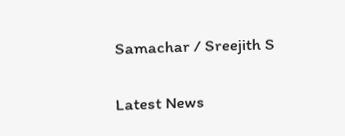Samachar / Sreejith S


Latest News